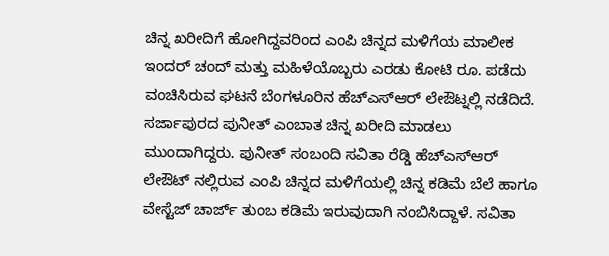ಚಿನ್ನ ಖರೀದಿಗೆ ಹೋಗಿದ್ದವರಿಂದ ಎಂಪಿ ಚಿನ್ನದ ಮಳಿಗೆಯ ಮಾಲೀಕ ಇಂದರ್ ಚಂದ್ ಮತ್ತು ಮಹಿಳೆಯೊಬ್ಬರು ಎರಡು ಕೋಟಿ ರೂ. ಪಡೆದು ವಂಚಿಸಿರುವ ಘಟನೆ ಬೆಂಗಳೂರಿನ ಹೆಚ್ಎಸ್ಆರ್ ಲೇಔಟ್ನಲ್ಲಿ ನಡೆದಿದೆ.
ಸರ್ಜಾಪುರದ ಪುನೀತ್ ಎಂಬಾತ ಚಿನ್ನ ಖರೀದಿ ಮಾಡಲು ಮುಂದಾಗಿದ್ದರು. ಪುನೀತ್ ಸಂಬಂದಿ ಸವಿತಾ ರೆಡ್ಡಿ ಹೆಚ್ಎಸ್ಆರ್ ಲೇಔಟ್ ನಲ್ಲಿರುವ ಎಂಪಿ ಚಿನ್ನದ ಮಳಿಗೆಯಲ್ಲಿ ಚಿನ್ನ ಕಡಿಮೆ ಬೆಲೆ ಹಾಗೂ ವೇಸ್ಟೆಜ್ ಚಾರ್ಜ್ ತುಂಬ ಕಡಿಮೆ ಇರುವುದಾಗಿ ನಂಬಿಸಿದ್ದಾಳೆ. ಸವಿತಾ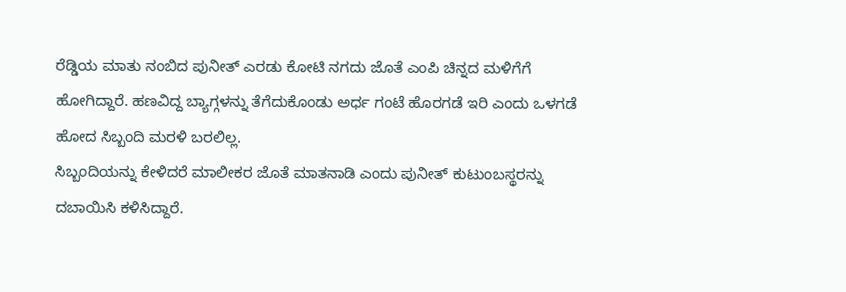ರೆಡ್ಡಿಯ ಮಾತು ನಂಬಿದ ಪುನೀತ್ ಎರಡು ಕೋಟಿ ನಗದು ಜೊತೆ ಎಂಪಿ ಚಿನ್ನದ ಮಳಿಗೆಗೆ ಹೋಗಿದ್ದಾರೆ. ಹಣವಿದ್ದ ಬ್ಯಾಗ್ಗಳನ್ನು ತೆಗೆದುಕೊಂಡು ಅರ್ಧ ಗಂಟೆ ಹೊರಗಡೆ ಇರಿ ಎಂದು ಒಳಗಡೆ ಹೋದ ಸಿಬ್ಬಂದಿ ಮರಳಿ ಬರಲಿಲ್ಲ.
ಸಿಬ್ಬಂದಿಯನ್ನು ಕೇಳಿದರೆ ಮಾಲೀಕರ ಜೊತೆ ಮಾತನಾಡಿ ಎಂದು ಪುನೀತ್ ಕುಟುಂಬಸ್ಥರನ್ನು ದಬಾಯಿಸಿ ಕಳಿಸಿದ್ದಾರೆ.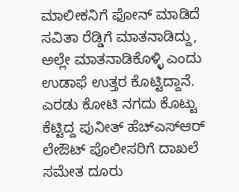ಮಾಲೀಕನಿಗೆ ಫೋನ್ ಮಾಡಿದೆ ಸವಿತಾ ರೆಡ್ಡಿಗೆ ಮಾತನಾಡಿದ್ದು, ಅಲ್ಲೇ ಮಾತನಾಡಿಕೊಳ್ಳಿ ಎಂದು ಉಡಾಫೆ ಉತ್ತರ ಕೊಟ್ಟಿದ್ದಾನೆ. ಎರಡು ಕೋಟಿ ನಗದು ಕೊಟ್ಟು ಕೆಟ್ಟಿದ್ದ ಪುನೀತ್ ಹೆಚ್ಎಸ್ಆರ್ ಲೇಔಟ್ ಪೊಲೀಸರಿಗೆ ದಾಖಲೆ ಸಮೇತ ದೂರು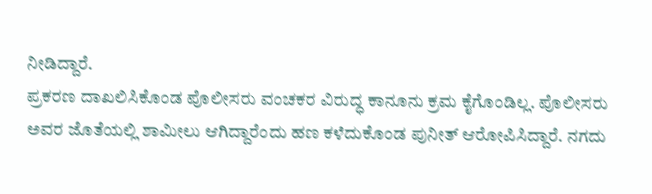ನೀಡಿದ್ದಾರೆ.
ಪ್ರಕರಣ ದಾಖಲಿಸಿಕೊಂಡ ಪೊಲೀಸರು ವಂಚಕರ ವಿರುದ್ಧ ಕಾನೂನು ಕ್ರಮ ಕೈಗೊಂಡಿಲ್ಲ. ಪೊಲೀಸರು ಅವರ ಜೊತೆಯಲ್ಲಿ ಶಾಮೀಲು ಆಗಿದ್ದಾರೆಂದು ಹಣ ಕಳೆದುಕೊಂಡ ಪುನೀತ್ ಆರೋಪಿಸಿದ್ದಾರೆ. ನಗದು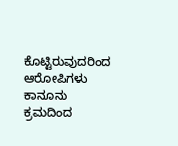ಕೊಟ್ಟಿರುವುದರಿಂದ ಆರೋಪಿಗಳು ಕಾನೂನು ಕ್ರಮದಿಂದ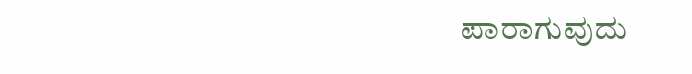ಪಾರಾಗುವುದು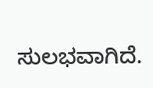ಸುಲಭವಾಗಿದೆ.